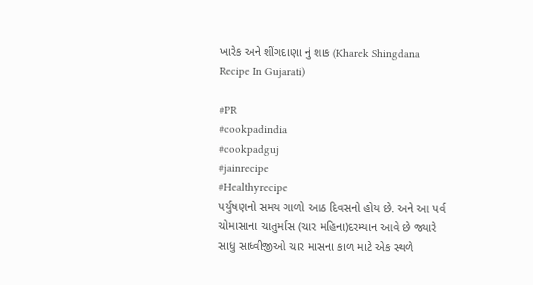ખારેક અને શીંગદાણા નું શાક (Kharek Shingdana Recipe In Gujarati)

#PR
#cookpadindia
#cookpadguj
#jainrecipe
#Healthyrecipe
પર્યુષણનો સમય ગાળો આઠ દિવસનો હોય છે. અને આ પર્વ ચોમાસાના ચાતુર્માસ (ચાર મહિના)દરમ્યાન આવે છે જ્યારે સાધુ સાધ્વીજીઓ ચાર માસના કાળ માટે એક સ્થળે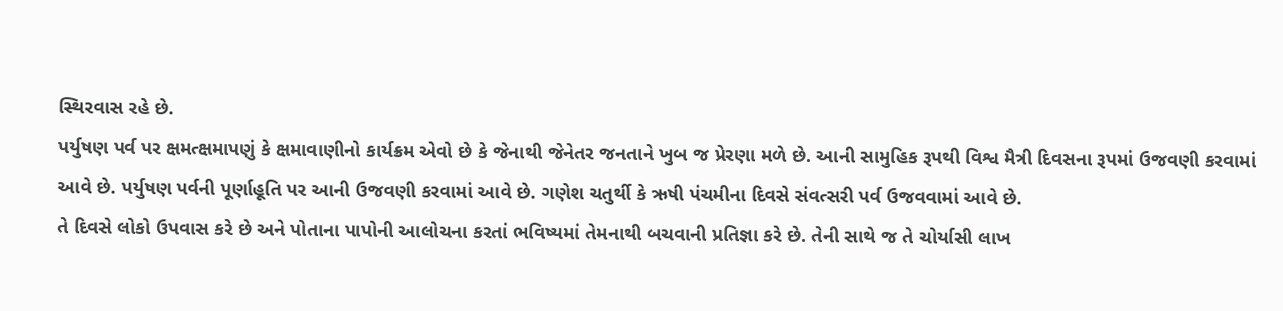સ્થિરવાસ રહે છે.
પર્યુષણ પર્વ પર ક્ષમત્ક્ષમાપણું કે ક્ષમાવાણીનો કાર્યક્રમ એવો છે કે જેનાથી જેનેતર જનતાને ખુબ જ પ્રેરણા મળે છે. આની સામુહિક રૂપથી વિશ્વ મૈત્રી દિવસના રૂપમાં ઉજવણી કરવામાં આવે છે. પર્યુષણ પર્વની પૂર્ણાહૂતિ પર આની ઉજવણી કરવામાં આવે છે. ગણેશ ચતુર્થી કે ઋષી પંચમીના દિવસે સંવત્સરી પર્વ ઉજવવામાં આવે છે.
તે દિવસે લોકો ઉપવાસ કરે છે અને પોતાના પાપોની આલોચના કરતાં ભવિષ્યમાં તેમનાથી બચવાની પ્રતિજ્ઞા કરે છે. તેની સાથે જ તે ચોર્યાસી લાખ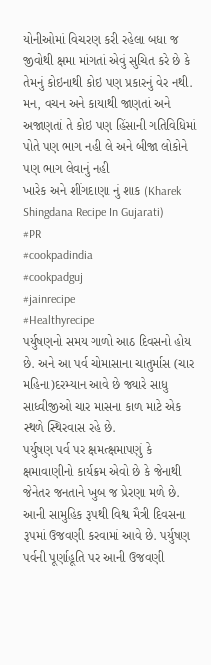યોનીઓમાં વિચરણ કરી રહેલા બધા જ જીવોથી ક્ષમા માંગતાં એવું સુચિત કરે છે કે તેમનું કોઇનાથી કોઇ પણ પ્રકારનું વેર નથી.
મન, વચન અને કાયાથી જાણતાં અને અજાણતાં તે કોઇ પણ હિંસાની ગતિવિધિમાં પોતે પણ ભાગ નહી લે અને બીજા લોકોને પણ ભાગ લેવાનું નહી
ખારેક અને શીંગદાણા નું શાક (Kharek Shingdana Recipe In Gujarati)
#PR
#cookpadindia
#cookpadguj
#jainrecipe
#Healthyrecipe
પર્યુષણનો સમય ગાળો આઠ દિવસનો હોય છે. અને આ પર્વ ચોમાસાના ચાતુર્માસ (ચાર મહિના)દરમ્યાન આવે છે જ્યારે સાધુ સાધ્વીજીઓ ચાર માસના કાળ માટે એક સ્થળે સ્થિરવાસ રહે છે.
પર્યુષણ પર્વ પર ક્ષમત્ક્ષમાપણું કે ક્ષમાવાણીનો કાર્યક્રમ એવો છે કે જેનાથી જેનેતર જનતાને ખુબ જ પ્રેરણા મળે છે. આની સામુહિક રૂપથી વિશ્વ મૈત્રી દિવસના રૂપમાં ઉજવણી કરવામાં આવે છે. પર્યુષણ પર્વની પૂર્ણાહૂતિ પર આની ઉજવણી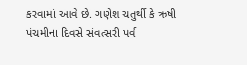કરવામાં આવે છે. ગણેશ ચતુર્થી કે ઋષી પંચમીના દિવસે સંવત્સરી પર્વ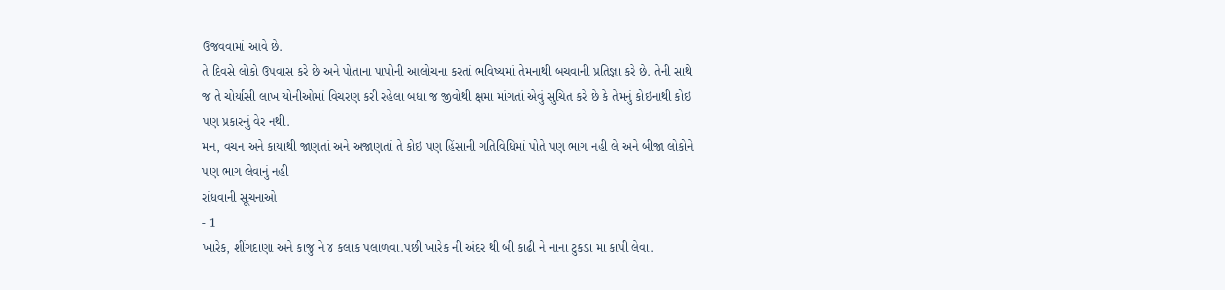ઉજવવામાં આવે છે.
તે દિવસે લોકો ઉપવાસ કરે છે અને પોતાના પાપોની આલોચના કરતાં ભવિષ્યમાં તેમનાથી બચવાની પ્રતિજ્ઞા કરે છે. તેની સાથે જ તે ચોર્યાસી લાખ યોનીઓમાં વિચરણ કરી રહેલા બધા જ જીવોથી ક્ષમા માંગતાં એવું સુચિત કરે છે કે તેમનું કોઇનાથી કોઇ પણ પ્રકારનું વેર નથી.
મન, વચન અને કાયાથી જાણતાં અને અજાણતાં તે કોઇ પણ હિંસાની ગતિવિધિમાં પોતે પણ ભાગ નહી લે અને બીજા લોકોને પણ ભાગ લેવાનું નહી
રાંધવાની સૂચનાઓ
- 1
ખારેક, શીંગદાણા અને કાજુ ને ૪ કલાક પલાળવા.પછી ખારેક ની અંદર થી બી કાઢી ને નાના ટુકડા મા કાપી લેવા.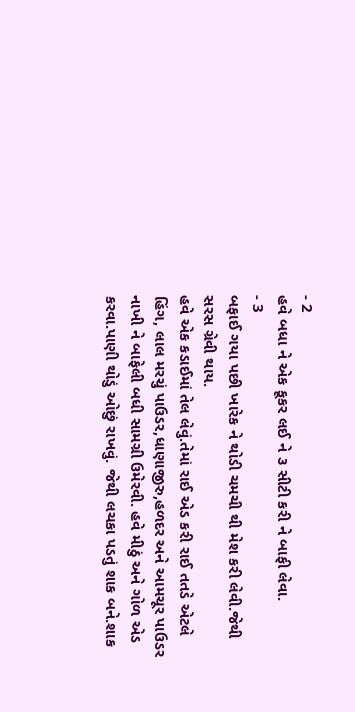- 2
હવે બધા ને એક કૂકર લઈ ને ૩ સીટી કરી ને બાફી લેવા.
- 3
બફાઈ ગયા પછી ખારેક ને થોડી ચમચી થી મેશ કરી લેવી.જેથી સરસ ગ્રેવી થાય.
હવે એક કડાઈમાં તેલ લેવું.તેમાં રાઈ એડ કરી રાઈ તતડે એટલે હિંગ, લાલ મરચું પાઉડર,ધાણાજીરુ,હળદર અને આમચૂર પાઉડર નાખી ને બાફેલી બધી સામગ્રી ઉમેરવી. હવે મીઠું અને ગોળ એડ કરવા.પાણી થોડું ઓછું રાખવું. જેથી લચકા પડતું શાક બને.શાક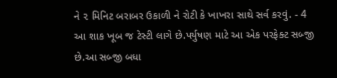ને ૨ મિનિટ બરાબર ઉકાળી ને રોટી કે ખાખરા સાથે સર્વ કરવું. - 4
આ શાક ખૂબ જ ટેસ્ટી લાગે છે.પર્યુષણ માટે આ એક પરફેક્ટ સબ્જી છે.આ સબ્જી બધા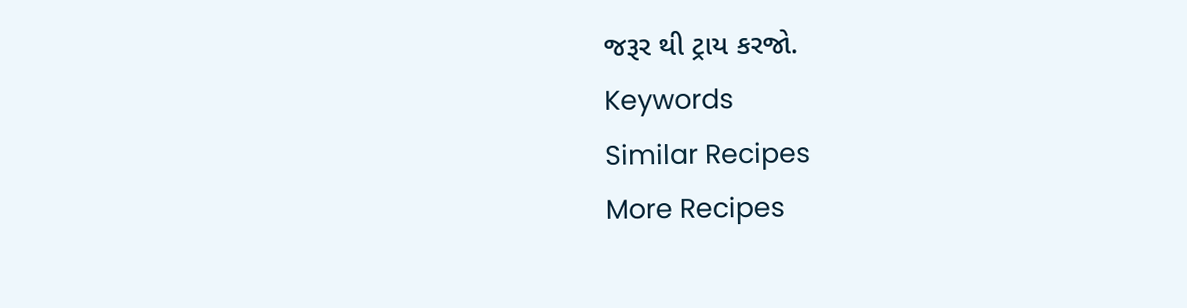જરૂર થી ટ્રાય કરજો.
Keywords
Similar Recipes
More Recipes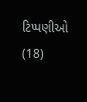ટિપ્પણીઓ (18)